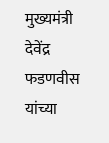मुख्यमंत्री देवेंद्र फडणवीस यांच्या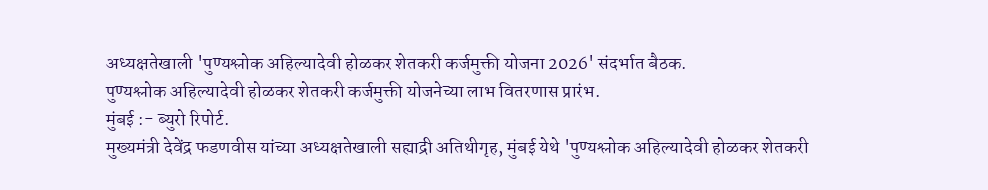अध्यक्षतेखाली 'पुण्यश्लोक अहिल्यादेवी होळकर शेतकरी कर्जमुक्ती योजना 2026' संदर्भात बैठक.
पुण्यश्लोक अहिल्यादेवी होळकर शेतकरी कर्जमुक्ती योजनेच्या लाभ वितरणास प्रारंभ.
मुंबई :- ब्युरो रिपोर्ट.
मुख्यमंत्री देवेंद्र फडणवीस यांच्या अध्यक्षतेखाली सह्याद्री अतिथीगृह, मुंबई येथे 'पुण्यश्लोक अहिल्यादेवी होळकर शेतकरी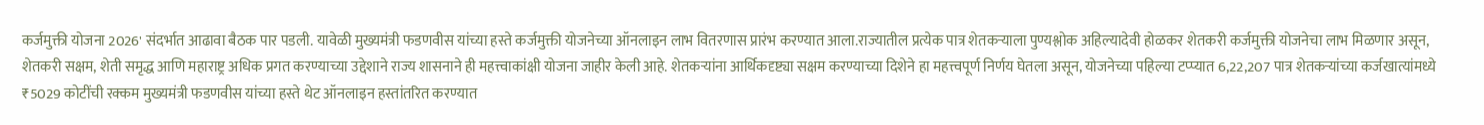कर्जमुक्ती योजना 2026' संदर्भात आढावा बैठक पार पडली. यावेळी मुख्यमंत्री फडणवीस यांच्या हस्ते कर्जमुक्ती योजनेच्या ऑनलाइन लाभ वितरणास प्रारंभ करण्यात आला.राज्यातील प्रत्येक पात्र शेतकऱ्याला पुण्यश्लोक अहिल्यादेवी होळकर शेतकरी कर्जमुक्ती योजनेचा लाभ मिळणार असून, शेतकरी सक्षम, शेती समृद्ध आणि महाराष्ट्र अधिक प्रगत करण्याच्या उद्देशाने राज्य शासनाने ही महत्त्वाकांक्षी योजना जाहीर केली आहे. शेतकऱ्यांना आर्थिकदृष्ट्या सक्षम करण्याच्या दिशेने हा महत्त्वपूर्ण निर्णय घेतला असून, योजनेच्या पहिल्या टप्प्यात 6,22,207 पात्र शेतकऱ्यांच्या कर्जखात्यांमध्ये ₹5029 कोटींची रक्कम मुख्यमंत्री फडणवीस यांच्या हस्ते थेट ऑनलाइन हस्तांतरित करण्यात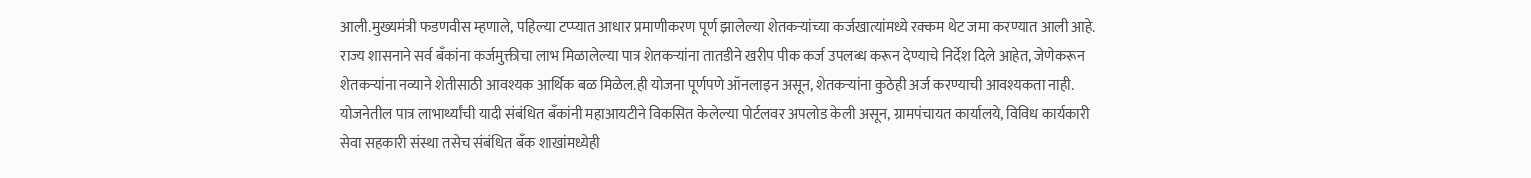आली.मुख्यमंत्री फडणवीस म्हणाले, पहिल्या टप्प्यात आधार प्रमाणीकरण पूर्ण झालेल्या शेतकऱ्यांच्या कर्जखात्यांमध्ये रक्कम थेट जमा करण्यात आली आहे. राज्य शासनाने सर्व बँकांना कर्जमुक्तीचा लाभ मिळालेल्या पात्र शेतकऱ्यांना तातडीने खरीप पीक कर्ज उपलब्ध करून देण्याचे निर्देश दिले आहेत, जेणेकरून शेतकऱ्यांना नव्याने शेतीसाठी आवश्यक आर्थिक बळ मिळेल.ही योजना पूर्णपणे ऑनलाइन असून, शेतकऱ्यांना कुठेही अर्ज करण्याची आवश्यकता नाही. योजनेतील पात्र लाभार्थ्यांची यादी संबंधित बँकांनी महाआयटीने विकसित केलेल्या पोर्टलवर अपलोड केली असून, ग्रामपंचायत कार्यालये, विविध कार्यकारी सेवा सहकारी संस्था तसेच संबंधित बँक शाखांमध्येही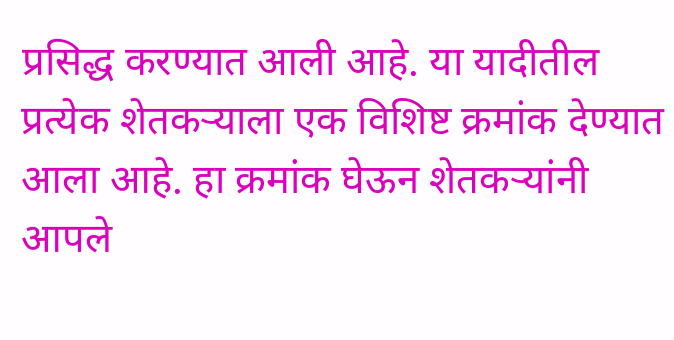प्रसिद्ध करण्यात आली आहे. या यादीतील प्रत्येक शेतकऱ्याला एक विशिष्ट क्रमांक देण्यात आला आहे. हा क्रमांक घेऊन शेतकऱ्यांनी आपले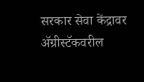सरकार सेवा केंद्रावर ॲग्रीस्टॅकवरील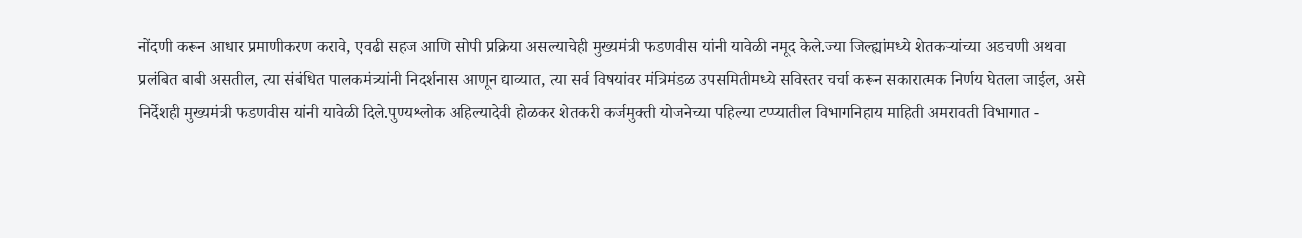नोंदणी करून आधार प्रमाणीकरण करावे, एवढी सहज आणि सोपी प्रक्रिया असल्याचेही मुख्यमंत्री फडणवीस यांनी यावेळी नमूद केले.ज्या जिल्ह्यांमध्ये शेतकऱ्यांच्या अडचणी अथवा प्रलंबित बाबी असतील, त्या संबंधित पालकमंत्र्यांनी निदर्शनास आणून द्याव्यात, त्या सर्व विषयांवर मंत्रिमंडळ उपसमितीमध्ये सविस्तर चर्चा करून सकारात्मक निर्णय घेतला जाईल, असे निर्देशही मुख्यमंत्री फडणवीस यांनी यावेळी दिले.पुण्यश्लोक अहिल्यादेवी होळकर शेतकरी कर्जमुक्ती योजनेच्या पहिल्या टप्प्यातील विभागनिहाय माहिती अमरावती विभागात -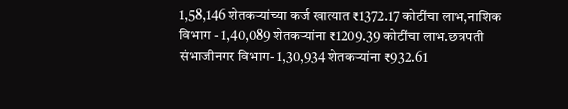1,58,146 शेतकऱ्यांच्या कर्ज खात्यात ₹1372.17 कोटींचा लाभ,नाशिक विभाग - 1,40,089 शेतकऱ्यांना ₹1209.39 कोटींचा लाभ.छत्रपती संभाजीनगर विभाग- 1,30,934 शेतकऱ्यांना ₹932.61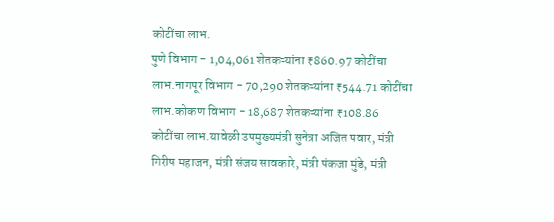कोटींचा लाभ.
पुणे विभाग - 1,04,061 शेतकऱ्यांना ₹860.97 कोटींचा लाभ.नागपूर विभाग - 70,290 शेतकऱ्यांना ₹544.71 कोटींचा लाभ.कोकण विभाग - 18,687 शेतकऱ्यांना ₹108.86 कोटींचा लाभ.यावेळी उपमुख्यमंत्री सुनेत्रा अजित पवार, मंत्री गिरीष महाजन, मंत्री संजय सावकारे, मंत्री पंकजा मुंडे, मंत्री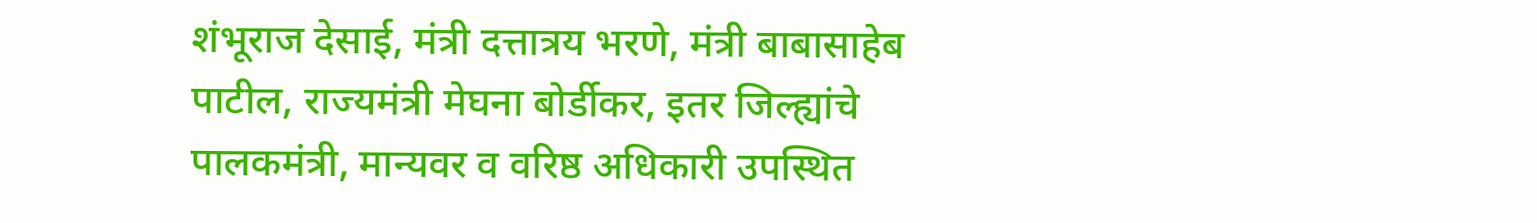शंभूराज देसाई, मंत्री दत्तात्रय भरणे, मंत्री बाबासाहेब पाटील, राज्यमंत्री मेघना बोर्डीकर, इतर जिल्ह्यांचे पालकमंत्री, मान्यवर व वरिष्ठ अधिकारी उपस्थित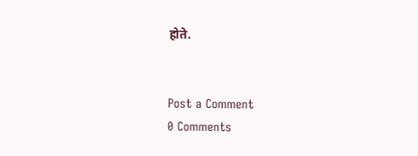होते.


Post a Comment
0 Comments